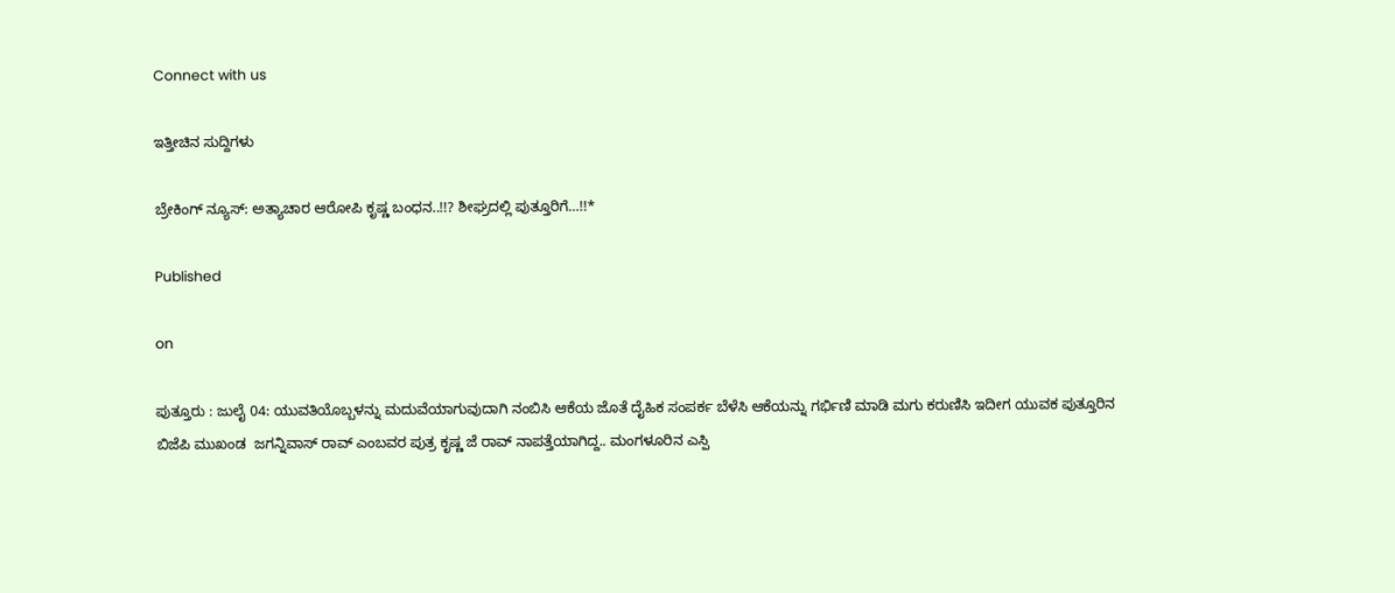Connect with us

ಇತ್ತೀಚಿನ ಸುದ್ದಿಗಳು

ಬ್ರೇಕಿಂಗ್ ನ್ಯೂಸ್: ಅತ್ಯಾಚಾರ ಆರೋಪಿ ಕೃಷ್ಣ ಬಂಧನ..!!? ಶೀಘ್ರದಲ್ಲಿ ಪುತ್ತೂರಿಗೆ…!!*

Published

on

ಪುತ್ತೂರು : ಜುಲೈ 04: ಯುವತಿಯೊಬ್ಬಳನ್ನು ಮದುವೆಯಾಗುವುದಾಗಿ ನಂಬಿಸಿ ಆಕೆಯ ಜೊತೆ ದೈಹಿಕ ಸಂಪರ್ಕ ಬೆಳೆಸಿ ಆಕೆಯನ್ನು ಗರ್ಭಿಣಿ ಮಾಡಿ ಮಗು ಕರುಣಿಸಿ ಇದೀಗ ಯುವಕ ಪುತ್ತೂರಿನ ಬಿಜೆಪಿ ಮುಖಂಡ  ಜಗನ್ನಿವಾಸ್ ರಾವ್ ಎಂಬವರ ಪುತ್ರ ಕೃಷ್ಣ ಜೆ ರಾವ್ ನಾಪತ್ತೆಯಾಗಿದ್ದ.. ಮಂಗಳೂರಿನ ಎಸ್ಪಿ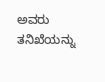ಅವರು ತನಿಖೆಯನ್ನು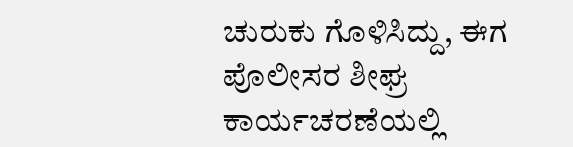ಚುರುಕು ಗೊಳಿಸಿದ್ದು, ಈಗ ಪೊಲೀಸರ ಶೀಘ್ರ ಕಾರ್ಯಚರಣೆಯಲ್ಲಿ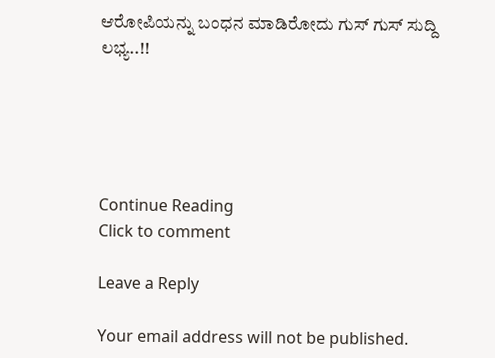ಆರೋಪಿಯನ್ನು ಬಂಧನ ಮಾಡಿರೋದು ಗುಸ್ ಗುಸ್ ಸುದ್ದಿ ಲಭ್ಯ..!!





Continue Reading
Click to comment

Leave a Reply

Your email address will not be published.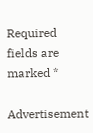Required fields are marked *

Advertisement